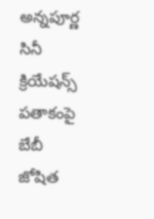అన్నపూర్ణ సినీ క్రియేషన్స్ పతాకంపై బేబీ జోషిత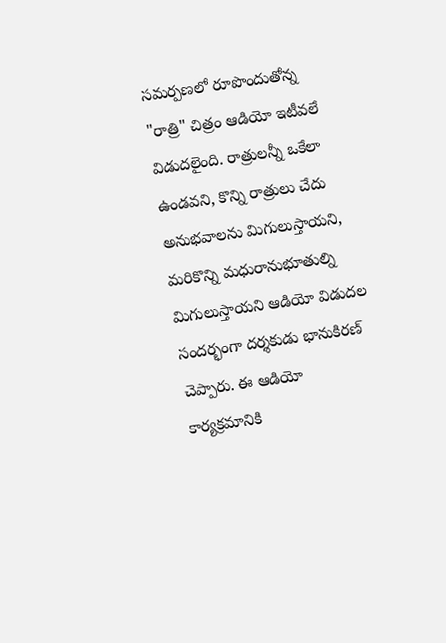సమర్పణలో రూపొందుతోన్న "రాత్రి" చిత్రం ఆడియో ఇటీవలే విడుదలైంది. రాత్రులన్నీ ఒకేలా ఉండవని, కొన్ని రాత్రులు చేదు అనుభవాలను మిగులుస్తాయని, మరికొన్ని మధురానుభూతుల్ని మిగులుస్తాయని ఆడియో విడుదల సందర్భంగా దర్శకుడు భానుకిరణ్ చెప్పారు. ఈ ఆడియో కార్యక్రమానికి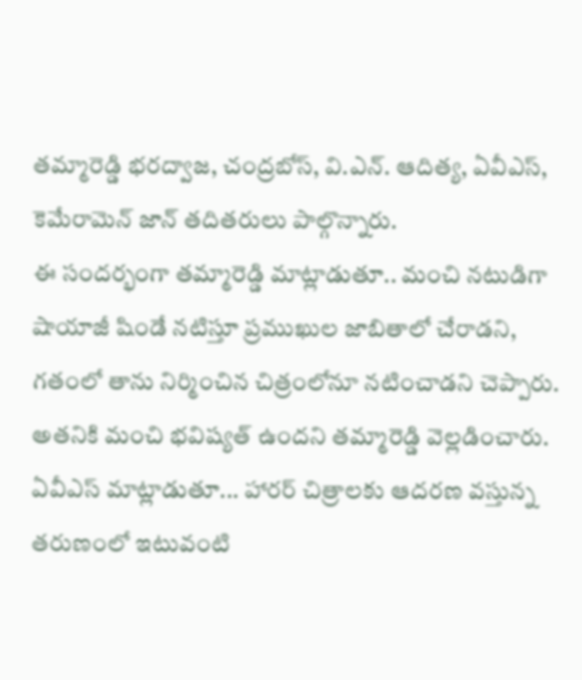తమ్మారెడ్డి భరద్వాజ, చంద్రబోస్, వి.ఎన్. ఆదిత్య, ఏవీఎస్, కెమేరామెన్ జాన్ తదితరులు పాల్గొన్నారు.
ఈ సందర్భంగా తమ్మారెడ్డి మాట్లాడుతూ.. మంచి నటుడిగా షాయాజీ షిండే నటిస్తూ ప్రముఖుల జాబితాలో చేరాడని, గతంలో తాను నిర్మించిన చిత్రంలోనూ నటించాడని చెప్పారు. అతనికి మంచి భవిష్యత్ ఉందని తమ్మారెడ్డి వెల్లడించారు.
ఏవీఎస్ మాట్లాడుతూ... హారర్ చిత్రాలకు ఆదరణ వస్తున్న తరుణంలో ఇటువంటి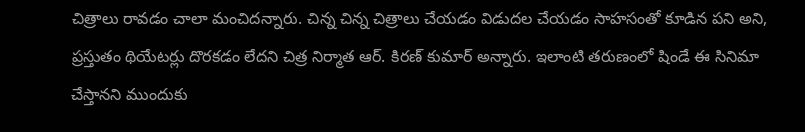చిత్రాలు రావడం చాలా మంచిదన్నారు. చిన్న చిన్న చిత్రాలు చేయడం విడుదల చేయడం సాహసంతో కూడిన పని అని, ప్రస్తుతం థియేటర్లు దొరకడం లేదని చిత్ర నిర్మాత ఆర్. కిరణ్ కుమార్ అన్నారు. ఇలాంటి తరుణంలో షిండే ఈ సినిమా చేస్తానని ముందుకు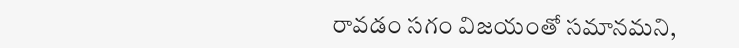రావడం సగం విజయంతో సమానమని,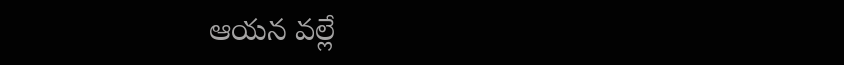ఆయన వల్లే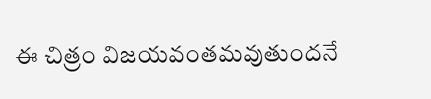ఈ చిత్రం విజయవంతమవుతుందనే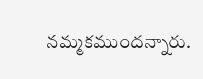నమ్మకముందన్నారు.